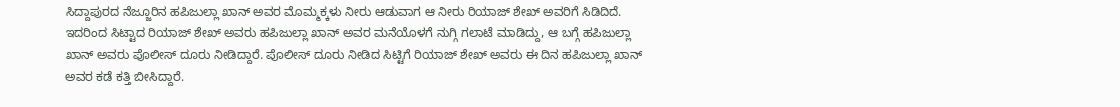ಸಿದ್ದಾಪುರದ ನೆಜ್ಜೂರಿನ ಹಪಿಜುಲ್ಲಾ ಖಾನ್ ಅವರ ಮೊಮ್ಮಕ್ಕಳು ನೀರು ಆಡುವಾಗ ಆ ನೀರು ರಿಯಾಜ್ ಶೇಖ್ ಅವರಿಗೆ ಸಿಡಿದಿದೆ. ಇದರಿಂದ ಸಿಟ್ಟಾದ ರಿಯಾಜ್ ಶೇಖ್ ಅವರು ಹಪಿಜುಲ್ಲಾ ಖಾನ್ ಅವರ ಮನೆಯೊಳಗೆ ನುಗ್ಗಿ ಗಲಾಟೆ ಮಾಡಿದ್ದು, ಆ ಬಗ್ಗೆ ಹಪಿಜುಲ್ಲಾ ಖಾನ್ ಅವರು ಪೊಲೀಸ್ ದೂರು ನೀಡಿದ್ದಾರೆ. ಪೊಲೀಸ್ ದೂರು ನೀಡಿದ ಸಿಟ್ಟಿಗೆ ರಿಯಾಜ್ ಶೇಖ್ ಅವರು ಈ ದಿನ ಹಪಿಜುಲ್ಲಾ ಖಾನ್ ಅವರ ಕಡೆ ಕತ್ತಿ ಬೀಸಿದ್ದಾರೆ.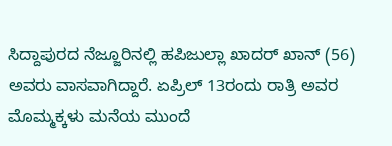ಸಿದ್ದಾಪುರದ ನೆಜ್ಜೂರಿನಲ್ಲಿ ಹಪಿಜುಲ್ಲಾ ಖಾದರ್ ಖಾನ್ (56) ಅವರು ವಾಸವಾಗಿದ್ದಾರೆ. ಏಪ್ರಿಲ್ 13ರಂದು ರಾತ್ರಿ ಅವರ ಮೊಮ್ಮಕ್ಕಳು ಮನೆಯ ಮುಂದೆ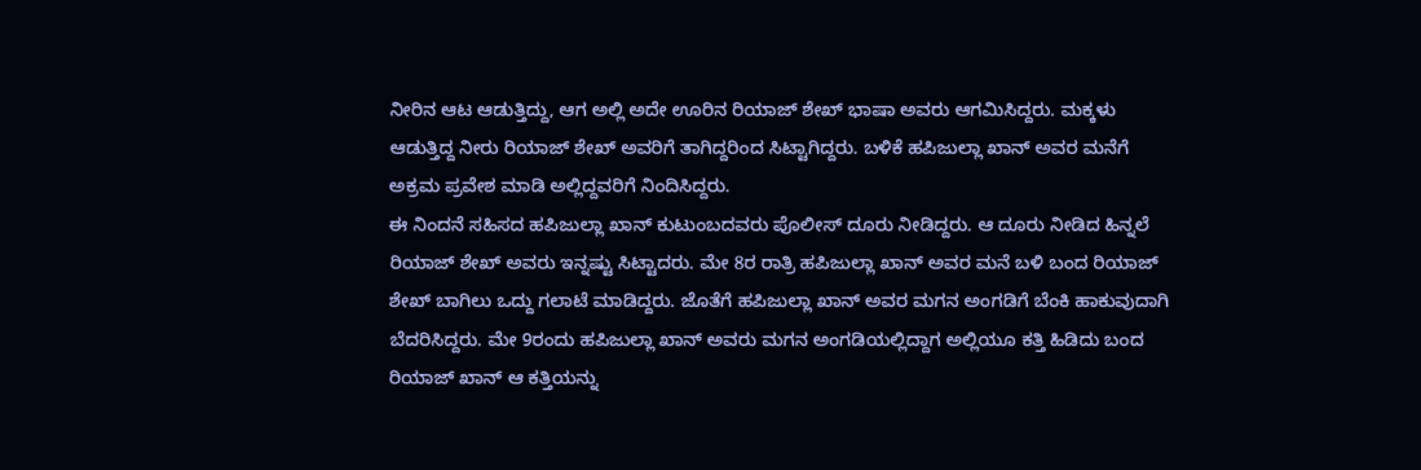ನೀರಿನ ಆಟ ಆಡುತ್ತಿದ್ದು, ಆಗ ಅಲ್ಲಿ ಅದೇ ಊರಿನ ರಿಯಾಜ್ ಶೇಖ್ ಭಾಷಾ ಅವರು ಆಗಮಿಸಿದ್ದರು. ಮಕ್ಕಳು ಆಡುತ್ತಿದ್ದ ನೀರು ರಿಯಾಜ್ ಶೇಖ್ ಅವರಿಗೆ ತಾಗಿದ್ದರಿಂದ ಸಿಟ್ಟಾಗಿದ್ದರು. ಬಳಿಕೆ ಹಪಿಜುಲ್ಲಾ ಖಾನ್ ಅವರ ಮನೆಗೆ ಅಕ್ರಮ ಪ್ರವೇಶ ಮಾಡಿ ಅಲ್ಲಿದ್ದವರಿಗೆ ನಿಂದಿಸಿದ್ದರು.
ಈ ನಿಂದನೆ ಸಹಿಸದ ಹಪಿಜುಲ್ಲಾ ಖಾನ್ ಕುಟುಂಬದವರು ಪೊಲೀಸ್ ದೂರು ನೀಡಿದ್ದರು. ಆ ದೂರು ನೀಡಿದ ಹಿನ್ನಲೆ ರಿಯಾಜ್ ಶೇಖ್ ಅವರು ಇನ್ನಷ್ಟು ಸಿಟ್ಟಾದರು. ಮೇ 8ರ ರಾತ್ರಿ ಹಪಿಜುಲ್ಲಾ ಖಾನ್ ಅವರ ಮನೆ ಬಳಿ ಬಂದ ರಿಯಾಜ್ ಶೇಖ್ ಬಾಗಿಲು ಒದ್ದು ಗಲಾಟೆ ಮಾಡಿದ್ದರು. ಜೊತೆಗೆ ಹಪಿಜುಲ್ಲಾ ಖಾನ್ ಅವರ ಮಗನ ಅಂಗಡಿಗೆ ಬೆಂಕಿ ಹಾಕುವುದಾಗಿ ಬೆದರಿಸಿದ್ದರು. ಮೇ 9ರಂದು ಹಪಿಜುಲ್ಲಾ ಖಾನ್ ಅವರು ಮಗನ ಅಂಗಡಿಯಲ್ಲಿದ್ದಾಗ ಅಲ್ಲಿಯೂ ಕತ್ತಿ ಹಿಡಿದು ಬಂದ ರಿಯಾಜ್ ಖಾನ್ ಆ ಕತ್ತಿಯನ್ನು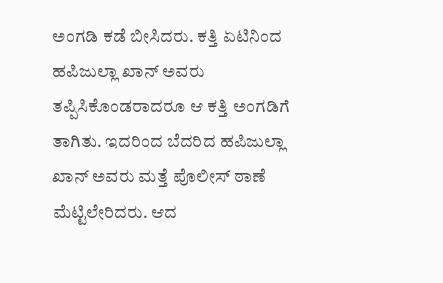ಅಂಗಡಿ ಕಡೆ ಬೀಸಿದರು. ಕತ್ತಿ ಏಟಿನಿಂದ ಹಪಿಜುಲ್ಲಾ ಖಾನ್ ಅವರು ತಪ್ಪಿಸಿಕೊಂಡರಾದರೂ ಆ ಕತ್ತಿ ಅಂಗಡಿಗೆ ತಾಗಿತು. ಇದರಿಂದ ಬೆದರಿದ ಹಪಿಜುಲ್ಲಾ ಖಾನ್ ಅವರು ಮತ್ತೆ ಪೊಲೀಸ್ ಠಾಣೆ ಮೆಟ್ಟಿಲೇರಿದರು. ಆದ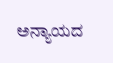ಅನ್ಯಾಯದ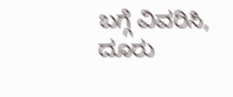ಬಗ್ಗೆ ವಿವರಿಸಿ, ದೂರು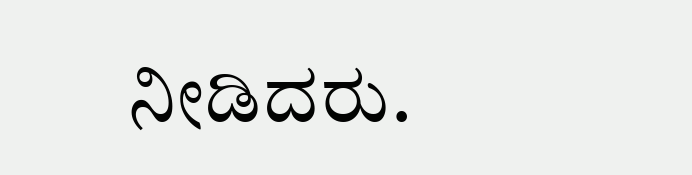ನೀಡಿದರು.